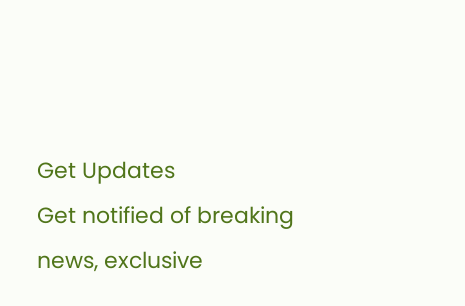Get Updates
Get notified of breaking news, exclusive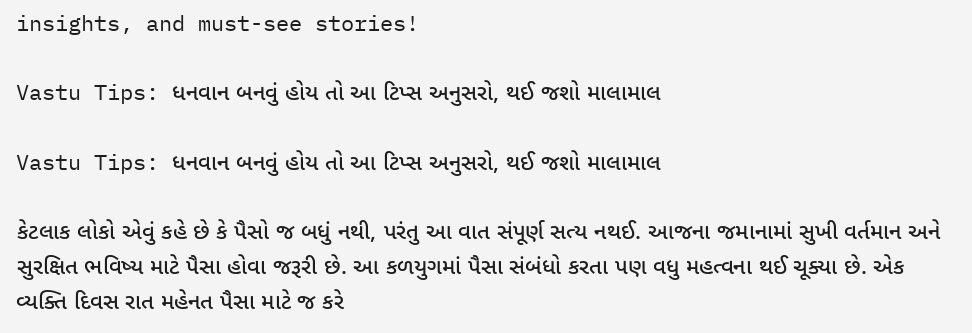insights, and must-see stories!

Vastu Tips: ધનવાન બનવું હોય તો આ ટિપ્સ અનુસરો, થઈ જશો માલામાલ

Vastu Tips: ધનવાન બનવું હોય તો આ ટિપ્સ અનુસરો, થઈ જશો માલામાલ

કેટલાક લોકો એવું કહે છે કે પૈસો જ બધું નથી, પરંતુ આ વાત સંપૂર્ણ સત્ય નથઈ. આજના જમાનામાં સુખી વર્તમાન અને સુરક્ષિત ભવિષ્ય માટે પૈસા હોવા જરૂરી છે. આ કળયુગમાં પૈસા સંબંધો કરતા પણ વધુ મહત્વના થઈ ચૂક્યા છે. એક વ્યક્તિ દિવસ રાત મહેનત પૈસા માટે જ કરે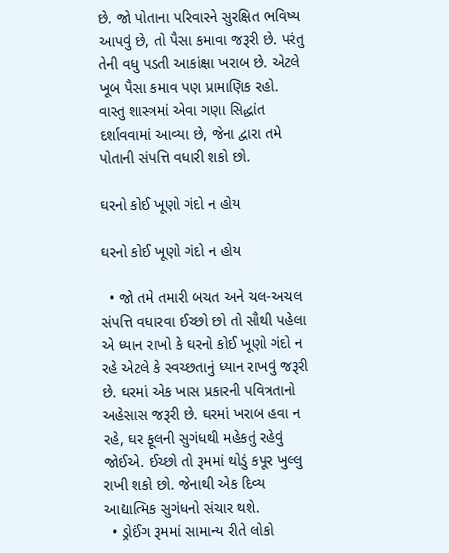છે. જો પોતાના પરિવારને સુરક્ષિત ભવિષ્ય આપવું છે, તો પૈસા કમાવા જરૂરી છે. પરંતુ તેની વધુ પડતી આકાંક્ષા ખરાબ છે. એટલે ખૂબ પૈસા કમાવ પણ પ્રામાણિક રહો. વાસ્તુ શાસ્ત્રમાં એવા ગણા સિદ્ધાંત દર્શાવવામાં આવ્યા છે, જેના દ્વારા તમે પોતાની સંપત્તિ વધારી શકો છો.

ઘરનો કોઈ ખૂણો ગંદો ન હોય

ઘરનો કોઈ ખૂણો ગંદો ન હોય

  • જો તમે તમારી બચત અને ચલ-અચલ સંપત્તિ વધારવા ઈચ્છો છો તો સૌથી પહેલા એ ધ્યાન રાખો કે ઘરનો કોઈ ખૂણો ગંદો ન રહે એટલે કે સ્વચ્છતાનું ધ્યાન રાખવું જરૂરી છે. ઘરમાં એક ખાસ પ્રકારની પવિત્રતાનો અહેસાસ જરૂરી છે. ઘરમાં ખરાબ હવા ન રહે, ઘર ફૂલની સુગંધથી મહેકતું રહેવું જોઈએ. ઈચ્છો તો રૂમમાં થોડું કપૂર ખુલ્લુ રાખી શકો છો. જેનાથી એક દિવ્ય આદ્યાત્મિક સુગંધનો સંચાર થશે.
  • ડ્રોઈંગ રૂમમાં સામાન્ય રીતે લોકો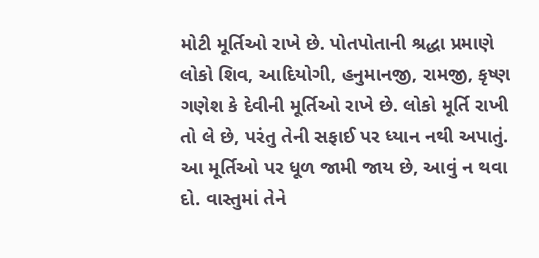મોટી મૂર્તિઓ રાખે છે. પોતપોતાની શ્રદ્ધા પ્રમાણે લોકો શિવ, આદિયોગી, હનુમાનજી, રામજી, કૃષ્ણ ગણેશ કે દેવીની મૂર્તિઓ રાખે છે. લોકો મૂર્તિ રાખી તો લે છે, પરંતુ તેની સફાઈ પર ધ્યાન નથી અપાતું. આ મૂર્તિઓ પર ધૂળ જામી જાય છે, આવું ન થવા દો. વાસ્તુમાં તેને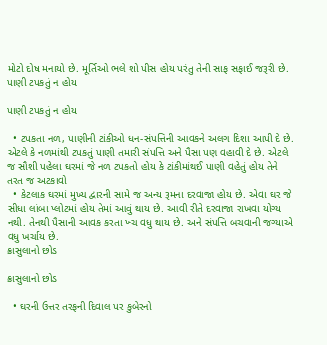મોટો દોષ મનાયો છે. મૂર્તિઓ ભલે શો પીસ હોય પરંતુ તેની સાફ સફાઈ જરૂરી છે.
પાણી ટપકતું ન હોય

પાણી ટપકતું ન હોય

  • ટપકતા નળ, પાણીની ટાંકીઓ ધન-સંપત્તિની આવકને અલગ દિશા આપી દે છે. એટલે કે નળમાંથી ટપકતું પાણી તમારી સંપત્તિ અને પૈસા પણ વહાવી દે છે. એટલે જ સૌશી પહેલા ઘરમાં જે નળ ટપકતો હોય કે ટાંકીમાંથઈ પાણી વહેતું હોય તેને તરત જ અટકાવો
  • કેટલાક ઘરમાં મુખ્ય દ્વારની સામે જ અન્ય રૂમના દરવાજા હોય છે. એવા ઘર જે સીધા લાંબા પ્લોટમાં હોય તેમાં આવું થાય છે. આવી રીતે દરવાજા રાખવા યોગ્ય નથી. તેનથી પૈસાની આવક કરતા ખ્ચ વધુ થાય છે. અને સંપત્તિ બચવાની જગ્યાએ વધુ ખર્ચાય છે.
ક્રાસુલાનો છોડ

ક્રાસુલાનો છોડ

  • ઘરની ઉત્તર તરફની દિવાલ પર કુબેરનો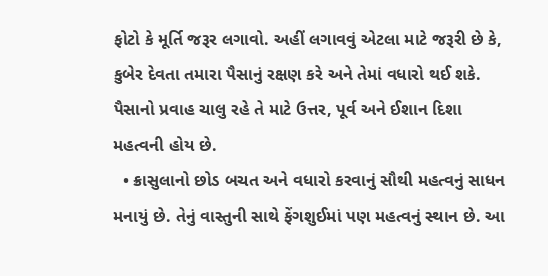ફોટો કે મૂર્તિ જરૂર લગાવો. અહીં લગાવવું એટલા માટે જરૂરી છે કે, કુબેર દેવતા તમારા પૈસાનું રક્ષણ કરે અને તેમાં વધારો થઈ શકે. પૈસાનો પ્રવાહ ચાલુ રહે તે માટે ઉત્તર, પૂર્વ અને ઈશાન દિશા મહત્વની હોય છે.
  • ક્રાસુલાનો છોડ બચત અને વધારો કરવાનું સૌથી મહત્વનું સાધન મનાયું છે. તેનું વાસ્તુની સાથે ફેંગશુઈમાં પણ મહત્વનું સ્થાન છે. આ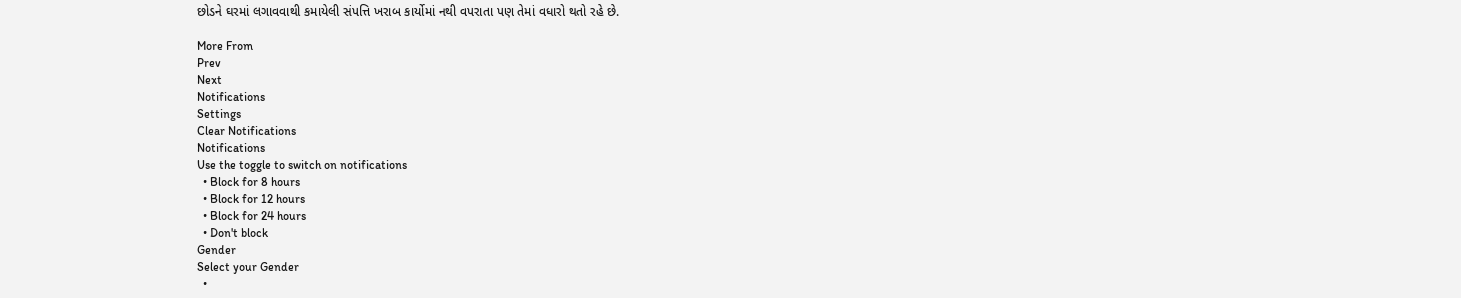છોડને ઘરમાં લગાવવાથી કમાયેલી સંપત્તિ ખરાબ કાર્યોમાં નથી વપરાતા પણ તેમાં વધારો થતો રહે છે.

More From
Prev
Next
Notifications
Settings
Clear Notifications
Notifications
Use the toggle to switch on notifications
  • Block for 8 hours
  • Block for 12 hours
  • Block for 24 hours
  • Don't block
Gender
Select your Gender
  •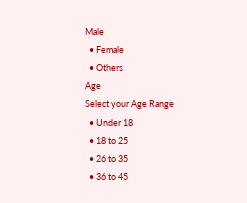Male
  • Female
  • Others
Age
Select your Age Range
  • Under 18
  • 18 to 25
  • 26 to 35
  • 36 to 45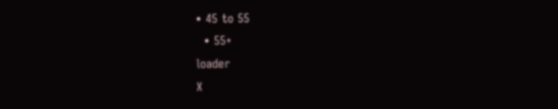• 45 to 55
  • 55+
loader
X